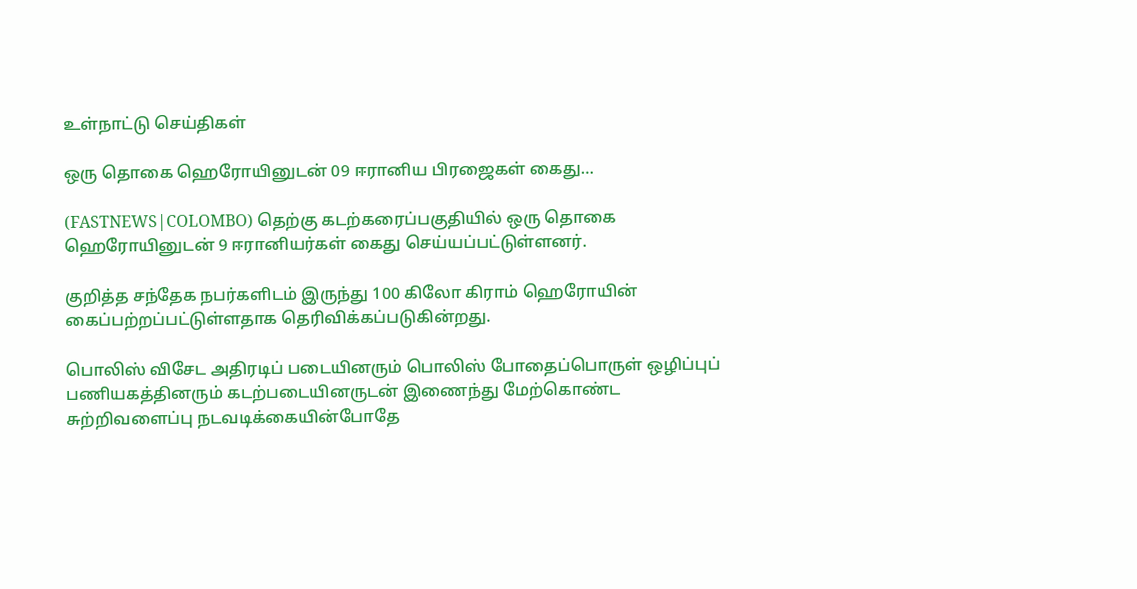உள்நாட்டு செய்திகள்

ஒரு தொகை ஹெரோயினுடன் 09 ஈரானிய பிரஜைகள் கைது…

(FASTNEWS|COLOMBO) தெற்கு கடற்கரைப்பகுதியில் ஒரு தொகை ஹெரோயினுடன் 9 ஈரானியர்கள் கைது செய்யப்பட்டுள்ளனர்.

குறித்த சந்தேக நபர்களிடம் இருந்து 100 கிலோ கிராம் ஹெரோயின் கைப்பற்றப்பட்டுள்ளதாக தெரிவிக்கப்படுகின்றது.

பொலிஸ் விசேட அதிரடிப் படையினரும் பொலிஸ் போதைப்பொருள் ஒழிப்புப் பணியகத்தினரும் கடற்படையினருடன் இணைந்து மேற்கொண்ட சுற்றிவளைப்பு நடவடிக்கையின்போதே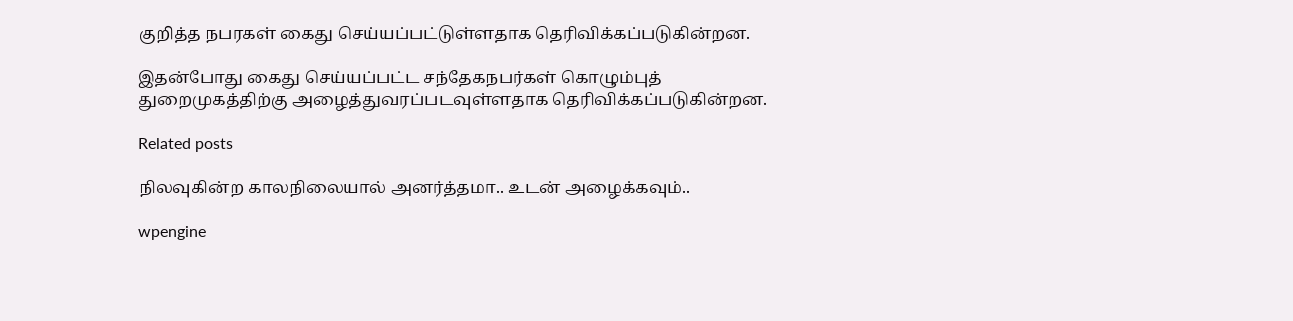குறித்த நபரகள் கைது செய்யப்பட்டுள்ளதாக தெரிவிக்கப்படுகின்றன.

இதன்போது கைது செய்யப்பட்ட சந்தேகநபர்கள் கொழும்புத் துறைமுகத்திற்கு அழைத்துவரப்படவுள்ளதாக தெரிவிக்கப்படுகின்றன.

Related posts

நிலவுகின்ற காலநிலையால் அனர்த்தமா.. உடன் அழைக்கவும்..

wpengine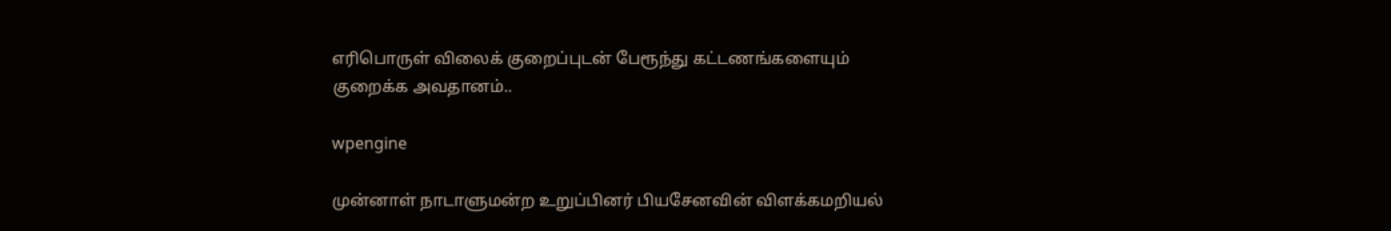எரிபொருள் விலைக் குறைப்புடன் பேரூந்து கட்டணங்களையும் குறைக்க அவதானம்..

wpengine

முன்னாள் நாடாளுமன்ற உறுப்பினர் பியசேனவின் விளக்கமறியல்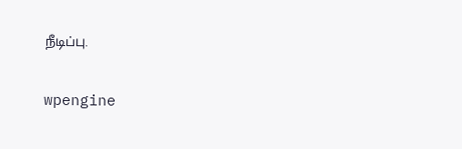நீடிப்பு.

wpengine